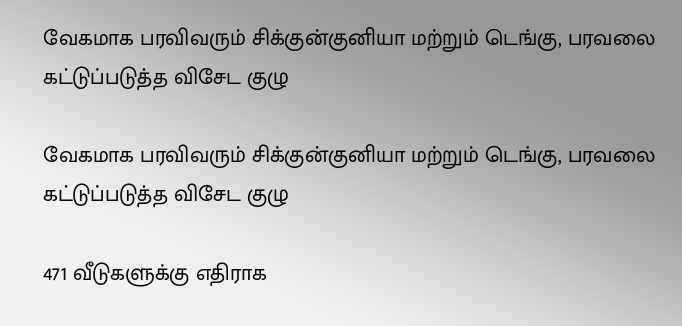வேகமாக பரவிவரும் சிக்குன்குனியா மற்றும் டெங்கு, பரவலை கட்டுப்படுத்த விசேட குழு

வேகமாக பரவிவரும் சிக்குன்குனியா மற்றும் டெங்கு, பரவலை கட்டுப்படுத்த விசேட குழு

471 வீடுகளுக்கு எதிராக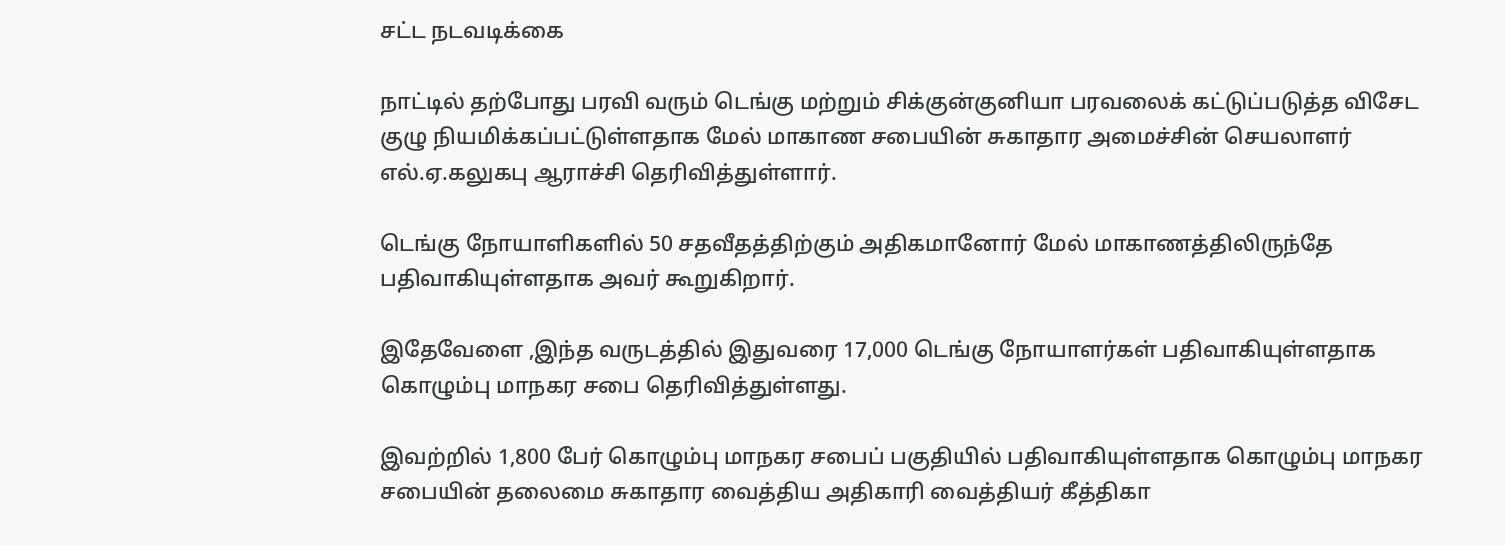சட்ட நடவடிக்கை

நாட்டில் தற்போது பரவி வரும் டெங்கு மற்றும் சிக்குன்குனியா பரவலைக் கட்டுப்படுத்த விசேட குழு நியமிக்கப்பட்டுள்ளதாக மேல் மாகாண சபையின் சுகாதார அமைச்சின் செயலாளர் எல்.ஏ.கலுகபு ஆராச்சி தெரிவித்துள்ளார்.

டெங்கு நோயாளிகளில் 50 சதவீதத்திற்கும் அதிகமானோர் மேல் மாகாணத்திலிருந்தே பதிவாகியுள்ளதாக அவர் கூறுகிறார்.

இதேவேளை ,இந்த வருடத்தில் இதுவரை 17,000 டெங்கு நோயாளர்கள் பதிவாகியுள்ளதாக கொழும்பு மாநகர சபை தெரிவித்துள்ளது.

இவற்றில் 1,800 பேர் கொழும்பு மாநகர சபைப் பகுதியில் பதிவாகியுள்ளதாக கொழும்பு மாநகர சபையின் தலைமை சுகாதார வைத்திய அதிகாரி வைத்தியர் கீத்திகா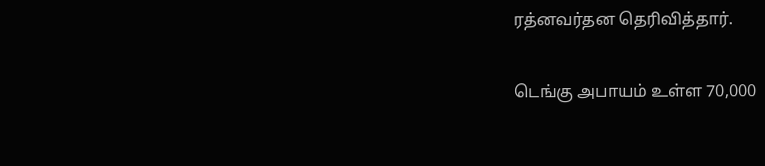ரத்னவர்தன தெரிவித்தார்.

டெங்கு அபாயம் உள்ள 70,000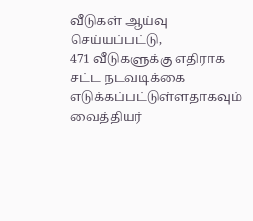வீடுகள் ஆய்வு செய்யப்பட்டு,
471 வீடுகளுக்கு எதிராக சட்ட நடவடிக்கை எடுக்கப்பட்டுள்ளதாகவும் வைத்தியர்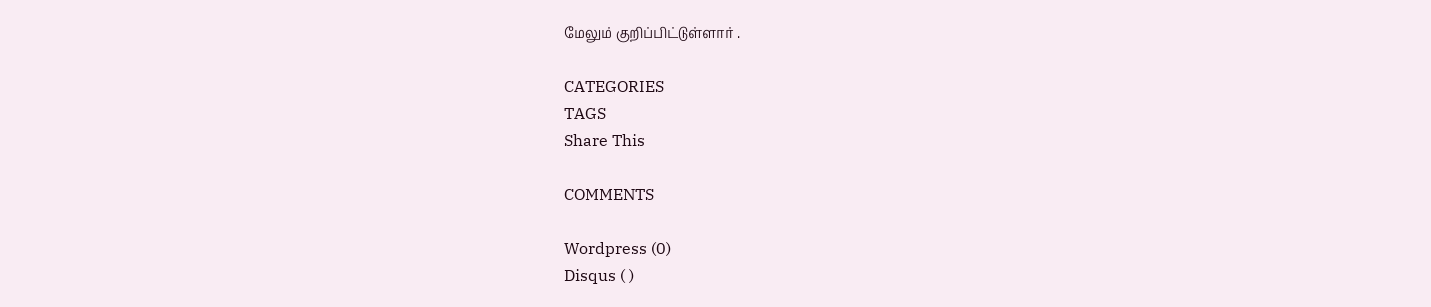மேலும் குறிப்பிட்டுள்ளார் .

CATEGORIES
TAGS
Share This

COMMENTS

Wordpress (0)
Disqus ( )